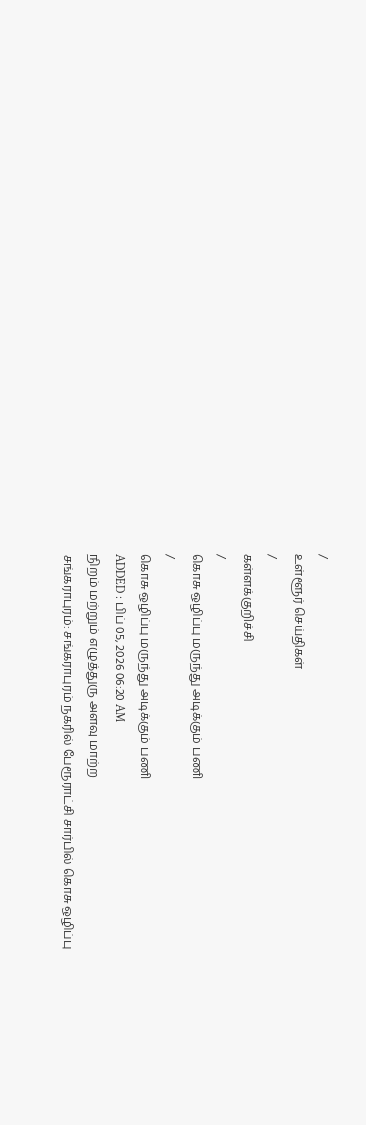/
உள்ளூர் செய்திகள்
/
கள்ளக்குறிச்சி
/
கொசு ஒழிப்பு மருந்து அடிக்கும் பணி
/
கொசு ஒழிப்பு மருந்து அடிக்கும் பணி
ADDED : பிப் 05, 2026 06:20 AM
நிறம் மற்றும் எழுத்துரு அளவு மாற்ற
சங்கராபுரம்: சங்கராபுரம் நகரில் பேரூராட்சி சார்பில் கொசு ஒழிப்பு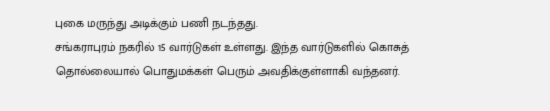புகை மருந்து அடிக்கும் பணி நடந்தது.
சங்கராபுரம் நகரில் 15 வார்டுகள் உள்ளது. இந்த வார்டுகளில் கொசுத் தொல்லையால் பொதுமக்கள் பெரும் அவதிக்குள்ளாகி வந்தனர்.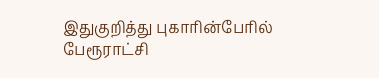இதுகுறித்து புகாரின்பேரில் பேரூராட்சி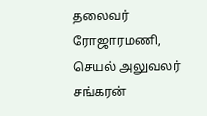தலைவர் ரோஜாரமணி, செயல் அலுவலர் சங்கரன்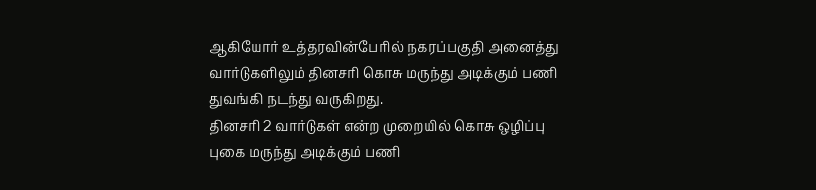ஆகியோர் உத்தரவின்பேரில் நகரப்பகுதி அனைத்து வார்டுகளிலும் தினசரி கொசு மருந்து அடிக்கும் பணி துவங்கி நடந்து வருகிறது.
தினசரி 2 வார்டுகள் என்ற முறையில் கொசு ஒழிப்பு புகை மருந்து அடிக்கும் பணி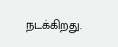நடக்கிறது.